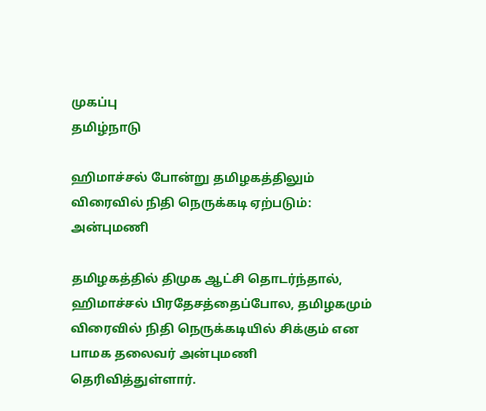முகப்பு
தமிழ்நாடு

ஹிமாச்சல் போன்று தமிழகத்திலும் விரைவில் நிதி நெருக்கடி ஏற்படும்: அன்புமணி

தமிழகத்தில் திமுக ஆட்சி தொடர்ந்தால், ஹிமாச்சல் பிரதேசத்தைப்போல, தமிழகமும் விரைவில் நிதி நெருக்கடியில் சிக்கும் என பாமக தலைவர் அன்புமணி தெரிவித்துள்ளார்.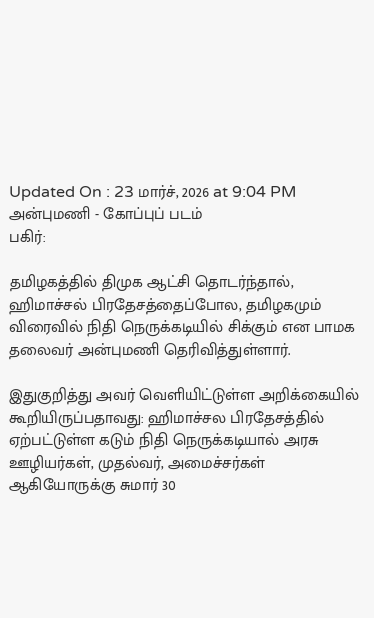Updated On : 23 மார்ச், 2026 at 9:04 PM
அன்புமணி - கோப்புப் படம்
பகிர்:

தமிழகத்தில் திமுக ஆட்சி தொடர்ந்தால், ஹிமாச்சல் பிரதேசத்தைப்போல, தமிழகமும் விரைவில் நிதி நெருக்கடியில் சிக்கும் என பாமக தலைவர் அன்புமணி தெரிவித்துள்ளார்.

இதுகுறித்து அவர் வெளியிட்டுள்ள அறிக்கையில் கூறியிருப்பதாவது: ஹிமாச்சல பிரதேசத்தில் ஏற்பட்டுள்ள கடும் நிதி நெருக்கடியால் அரசு ஊழியர்கள், முதல்வர், அமைச்சர்கள் ஆகியோருக்கு சுமார் 30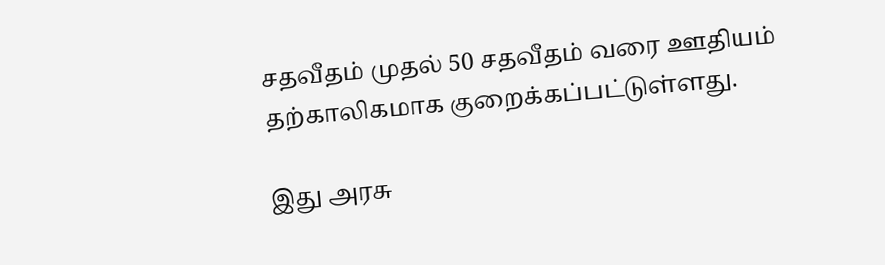சதவீதம் முதல் 50 சதவீதம் வரை ஊதியம் தற்காலிகமாக குறைக்கப்பட்டுள்ளது.

இது அரசு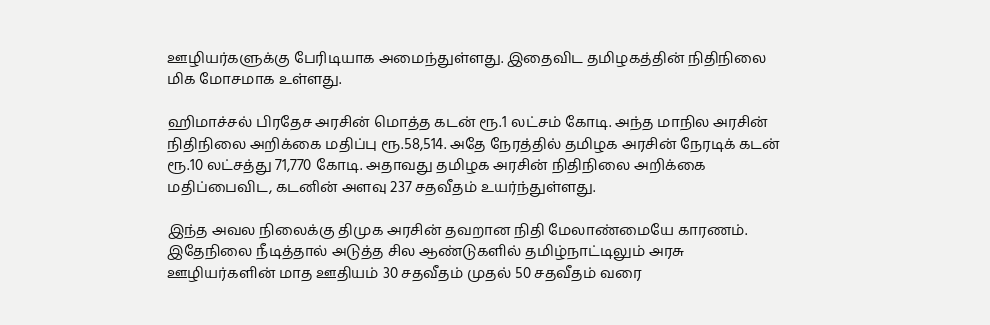ஊழியர்களுக்கு பேரிடியாக அமைந்துள்ளது. இதைவிட தமிழகத்தின் நிதிநிலை மிக மோசமாக உள்ளது.

ஹிமாச்சல் பிரதேச அரசின் மொத்த கடன் ரூ.1 லட்சம் கோடி. அந்த மாநில அரசின் நிதிநிலை அறிக்கை மதிப்பு ரூ.58,514. அதே நேரத்தில் தமிழக அரசின் நேரடிக் கடன் ரூ.10 லட்சத்து 71,770 கோடி. அதாவது தமிழக அரசின் நிதிநிலை அறிக்கை மதிப்பைவிட, கடனின் அளவு 237 சதவீதம் உயர்ந்துள்ளது.

இந்த அவல நிலைக்கு திமுக அரசின் தவறான நிதி மேலாண்மையே காரணம். இதேநிலை நீடித்தால் அடுத்த சில ஆண்டுகளில் தமிழ்நாட்டிலும் அரசு ஊழியர்களின் மாத ஊதியம் 30 சதவீதம் முதல் 50 சதவீதம் வரை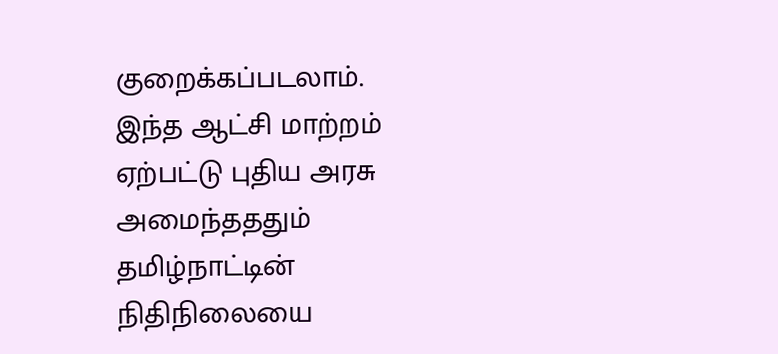குறைக்கப்படலாம். இந்த ஆட்சி மாற்றம் ஏற்பட்டு புதிய அரசு அமைந்தததும் தமிழ்நாட்டின் நிதிநிலையை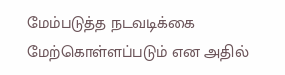மேம்படுத்த நடவடிக்கை மேற்கொள்ளப்படும் என அதில்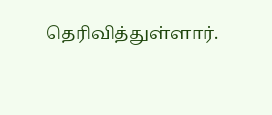தெரிவித்துள்ளார்.